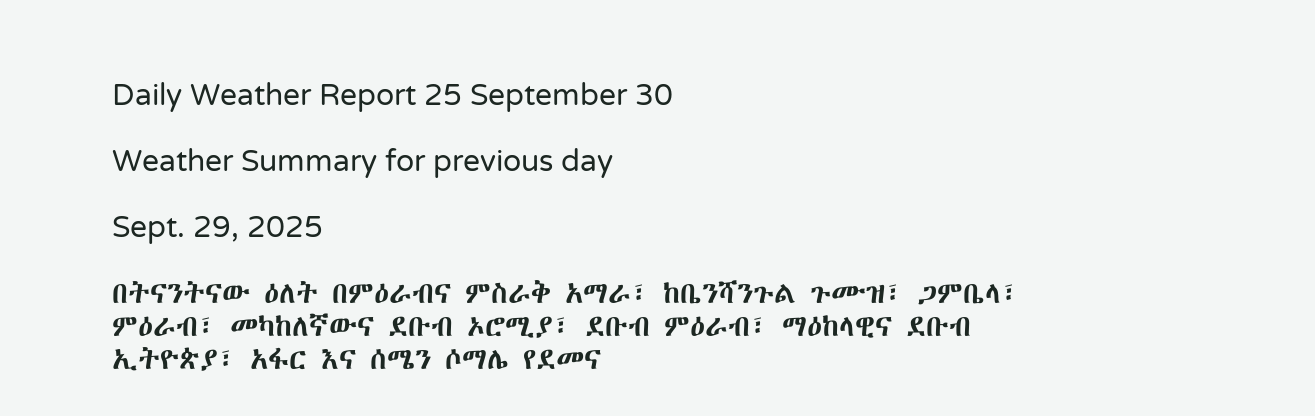Daily Weather Report 25 September 30

Weather Summary for previous day

Sept. 29, 2025

በትናንትናው ዕለት በምዕራብና ምስራቅ አማራ፣ ከቤንሻንጉል ጉሙዝ፣ ጋምቤላ፣ ምዕራብ፣ መካከለኛውና ደቡብ ኦሮሚያ፣ ደቡብ ምዕራብ፣ ማዕከላዊና ደቡብ ኢትዮጵያ፣ አፋር እና ሰሜን ሶማሌ የደመና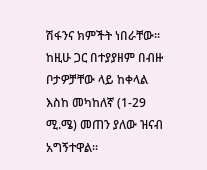ሽፋንና ክምችት ነበራቸው፡፡ ከዚሁ ጋር በተያያዘም በብዙ ቦታዎቻቸው ላይ ከቀላል እስከ መካከለኛ (1-29 ሚ.ሜ) መጠን ያለው ዝናብ አግኝተዋል፡፡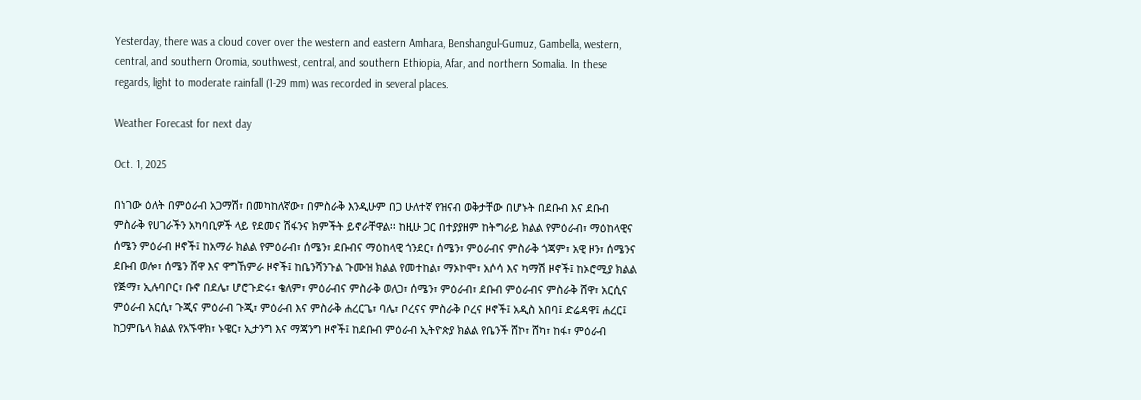Yesterday, there was a cloud cover over the western and eastern Amhara, Benshangul-Gumuz, Gambella, western, central, and southern Oromia, southwest, central, and southern Ethiopia, Afar, and northern Somalia. In these regards, light to moderate rainfall (1-29 mm) was recorded in several places.

Weather Forecast for next day

Oct. 1, 2025

በነገው ዕለት በምዕራብ አጋማሽ፣ በመካከለኛው፣ በምስራቅ እንዲሁም በጋ ሁለተኛ የዝናብ ወቅታቸው በሆኑት በደቡብ እና ደቡብ ምስራቅ የሀገራችን አካባቢዎች ላይ የደመና ሽፋንና ክምችት ይኖራቸዋል፡፡ ከዚሁ ጋር በተያያዘም ከትግራይ ክልል የምዕራብ፣ ማዕከላዊና ሰሜን ምዕራብ ዞኖች፤ ከአማራ ክልል የምዕራብ፣ ሰሜን፣ ደቡብና ማዕከላዊ ጎንደር፣ ሰሜን፣ ምዕራብና ምስራቅ ጎጃም፣ አዊ ዞን፣ ሰሜንና ደቡብ ወሎ፣ ሰሜን ሸዋ እና ዋግኸምራ ዞኖች፤ ከቤንሻንጉል ጉሙዝ ክልል የመተከል፣ ማኦኮሞ፣ አሶሳ እና ካማሽ ዞኖች፤ ከኦሮሚያ ክልል የጅማ፣ ኢሉባቦር፣ ቡኖ በደሌ፣ ሆሮጉድሩ፣ ቄለም፣ ምዕራብና ምስራቅ ወለጋ፣ ሰሜን፣ ምዕራብ፣ ደቡብ ምዕራብና ምስራቅ ሸዋ፣ አርሲና ምዕራብ አርሲ፣ ጉጂና ምዕራብ ጉጂ፣ ምዕራብ እና ምስራቅ ሐረርጌ፣ ባሌ፣ ቦረናና ምስራቅ ቦረና ዞኖች፤ አዲስ አበባ፤ ድሬዳዋ፤ ሐረር፤ ከጋምቤላ ክልል የአኙዋክ፣ ኑዌር፣ ኢታንግ እና ማጃንግ ዞኖች፤ ከደቡብ ምዕራብ ኢትዮጵያ ክልል የቤንች ሸኮ፣ ሸካ፣ ከፋ፣ ምዕራብ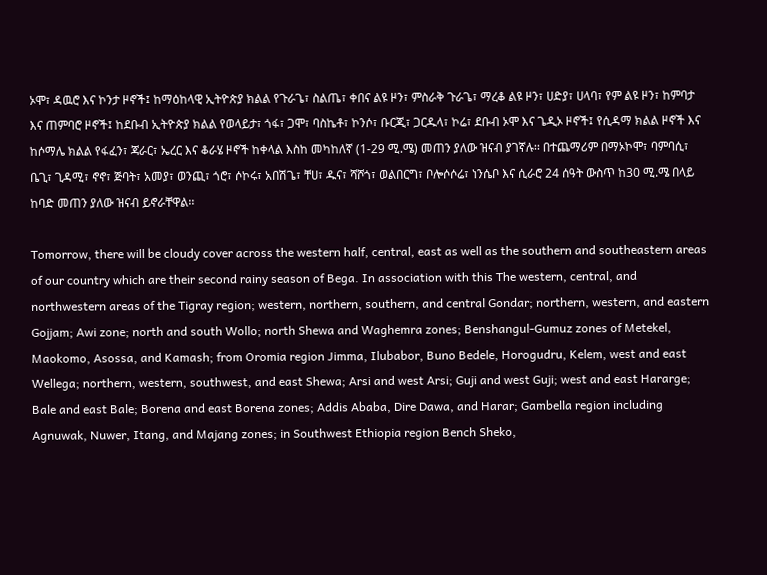ኦሞ፣ ዳዉሮ እና ኮንታ ዞኖች፤ ከማዕከላዊ ኢትዮጵያ ክልል የጉራጌ፣ ስልጤ፣ ቀበና ልዩ ዞን፣ ምስራቅ ጉራጌ፣ ማረቆ ልዩ ዞን፣ ሀድያ፣ ሀላባ፣ የም ልዩ ዞን፣ ከምባታ እና ጠምባሮ ዞኖች፤ ከደቡብ ኢትዮጵያ ክልል የወላይታ፣ ጎፋ፣ ጋሞ፣ ባስኬቶ፣ ኮንሶ፣ ቡርጂ፣ ጋርዱላ፣ ኮሬ፣ ደቡብ ኦሞ እና ጌዲኦ ዞኖች፤ የሲዳማ ክልል ዞኖች እና ከሶማሌ ክልል የፋፈን፣ ጃራር፣ ኤረር እና ቆራሄ ዞኖች ከቀላል እስከ መካከለኛ (1-29 ሚ.ሜ) መጠን ያለው ዝናብ ያገኛሉ፡፡ በተጨማሪም በማኦኮሞ፣ ባምባሲ፣ ቤጊ፣ ጊዳሚ፣ ኖኖ፣ ጅባት፣ አመያ፣ ወንጪ፣ ጎሮ፣ ሶኮሩ፣ አበሽጌ፣ ቸሀ፣ ዱና፣ ሻሾጎ፣ ወልበርግ፣ ቦሎሶሶሬ፣ ነንሴቦ እና ሲራሮ 24 ሰዓት ውስጥ ከ30 ሚ.ሜ በላይ ከባድ መጠን ያለው ዝናብ ይኖራቸዋል፡፡

Tomorrow, there will be cloudy cover across the western half, central, east as well as the southern and southeastern areas of our country which are their second rainy season of Bega. In association with this The western, central, and northwestern areas of the Tigray region; western, northern, southern, and central Gondar; northern, western, and eastern Gojjam; Awi zone; north and south Wollo; north Shewa and Waghemra zones; Benshangul-Gumuz zones of Metekel, Maokomo, Asossa, and Kamash; from Oromia region Jimma, Ilubabor, Buno Bedele, Horogudru, Kelem, west and east Wellega; northern, western, southwest, and east Shewa; Arsi and west Arsi; Guji and west Guji; west and east Hararge; Bale and east Bale; Borena and east Borena zones; Addis Ababa, Dire Dawa, and Harar; Gambella region including Agnuwak, Nuwer, Itang, and Majang zones; in Southwest Ethiopia region Bench Sheko,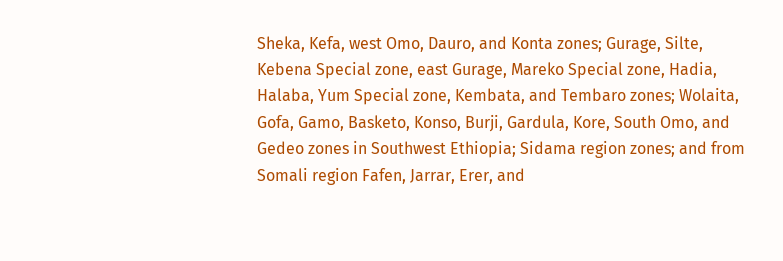Sheka, Kefa, west Omo, Dauro, and Konta zones; Gurage, Silte, Kebena Special zone, east Gurage, Mareko Special zone, Hadia, Halaba, Yum Special zone, Kembata, and Tembaro zones; Wolaita, Gofa, Gamo, Basketo, Konso, Burji, Gardula, Kore, South Omo, and Gedeo zones in Southwest Ethiopia; Sidama region zones; and from Somali region Fafen, Jarrar, Erer, and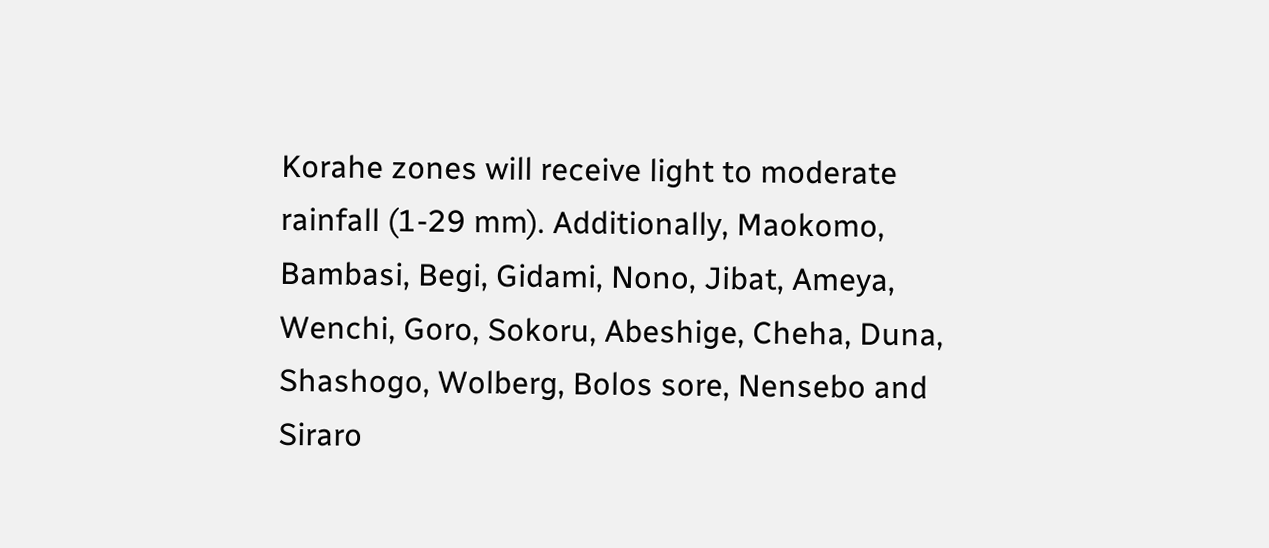Korahe zones will receive light to moderate rainfall (1-29 mm). Additionally, Maokomo, Bambasi, Begi, Gidami, Nono, Jibat, Ameya, Wenchi, Goro, Sokoru, Abeshige, Cheha, Duna, Shashogo, Wolberg, Bolos sore, Nensebo and Siraro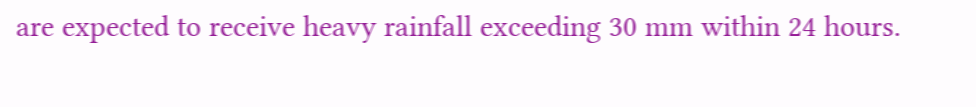are expected to receive heavy rainfall exceeding 30 mm within 24 hours.